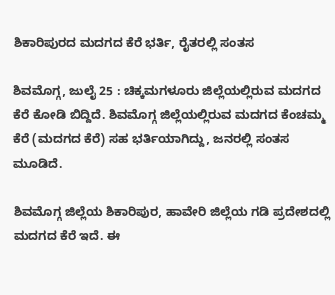ಶಿಕಾರಿಪುರದ ಮದಗದ ಕೆರೆ ಭರ್ತಿ, ರೈತರಲ್ಲಿ ಸಂತಸ

ಶಿವಮೊಗ್ಗ, ಜುಲೈ 25 : ಚಿಕ್ಕಮಗಳೂರು ಜಿಲ್ಲೆಯಲ್ಲಿರುವ ಮದಗದ ಕೆರೆ ಕೋಡಿ ಬಿದ್ದಿದೆ. ಶಿವಮೊಗ್ಗ ಜಿಲ್ಲೆಯಲ್ಲಿರುವ ಮದಗದ ಕೆಂಚಮ್ಮ ಕೆರೆ (ಮದಗದ ಕೆರೆ) ಸಹ ಭರ್ತಿಯಾಗಿದ್ದು, ಜನರಲ್ಲಿ ಸಂತಸ ಮೂಡಿದೆ.

ಶಿವಮೊಗ್ಗ ಜಿಲ್ಲೆಯ ಶಿಕಾರಿಪುರ, ಹಾವೇರಿ ಜಿಲ್ಲೆಯ ಗಡಿ ಪ್ರದೇಶದಲ್ಲಿ ಮದಗದ ಕೆರೆ ಇದೆ. ಈ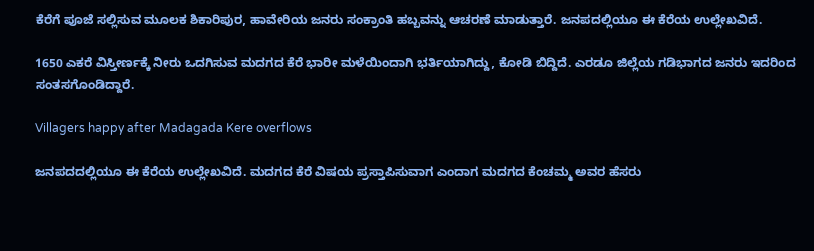ಕೆರೆಗೆ ಪೂಜೆ ಸಲ್ಲಿಸುವ ಮೂಲಕ ಶಿಕಾರಿಪುರ, ಹಾವೇರಿಯ ಜನರು ಸಂಕ್ರಾಂತಿ ಹಬ್ಬವನ್ನು ಆಚರಣೆ ಮಾಡುತ್ತಾರೆ. ಜನಪದಲ್ಲಿಯೂ ಈ ಕೆರೆಯ ಉಲ್ಲೇಖವಿದೆ.

1650 ಎಕರೆ ವಿಸ್ತೀರ್ಣಕ್ಕೆ ನೀರು ಒದಗಿಸುವ ಮದಗದ ಕೆರೆ ಭಾರೀ ಮಳೆಯಿಂದಾಗಿ ಭರ್ತಿಯಾಗಿದ್ದು, ಕೋಡಿ ಬಿದ್ದಿದೆ. ಎರಡೂ ಜಿಲ್ಲೆಯ ಗಡಿಭಾಗದ ಜನರು ಇದರಿಂದ ಸಂತಸಗೊಂಡಿದ್ದಾರೆ.

Villagers happy after Madagada Kere overflows

ಜನಪದದಲ್ಲಿಯೂ ಈ ಕೆರೆಯ ಉಲ್ಲೇಖವಿದೆ. ಮದಗದ ಕೆರೆ ವಿಷಯ ಪ್ರಸ್ತಾಪಿಸುವಾಗ ಎಂದಾಗ ಮದಗದ ಕೆಂಚಮ್ಮ ಅವರ ಹೆಸರು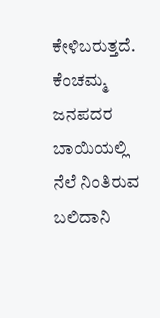ಕೇಳಿಬರುತ್ತದೆ. ಕೆಂಚಮ್ಮ ಜನಪದರ ಬಾಯಿಯಲ್ಲಿ ನೆಲೆ ನಿಂತಿರುವ ಬಲಿದಾನಿ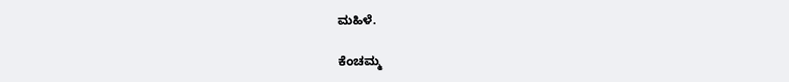ಮಹಿಳೆ.

ಕೆಂಚಮ್ಮ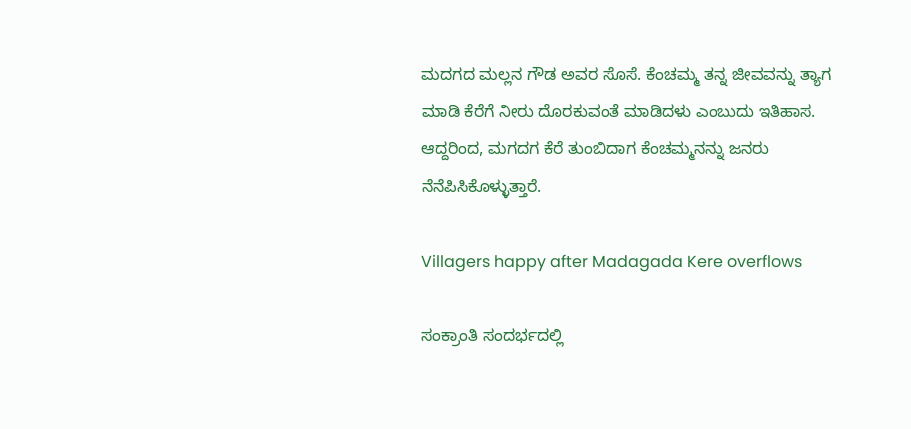ಮದಗದ ಮಲ್ಲನ ಗೌಡ ಅವರ ಸೊಸೆ. ಕೆಂಚಮ್ಮ ತನ್ನ ಜೀವವನ್ನು ತ್ಯಾಗ ಮಾಡಿ ಕೆರೆಗೆ ನೀರು ದೊರಕುವಂತೆ ಮಾಡಿದಳು ಎಂಬುದು ಇತಿಹಾಸ. ಆದ್ದರಿಂದ, ಮಗದಗ ಕೆರೆ ತುಂಬಿದಾಗ ಕೆಂಚಮ್ಮನನ್ನು ಜನರು ನೆನೆಪಿಸಿಕೊಳ್ಳುತ್ತಾರೆ.

Villagers happy after Madagada Kere overflows

ಸಂಕ್ರಾಂತಿ ಸಂದರ್ಭದಲ್ಲಿ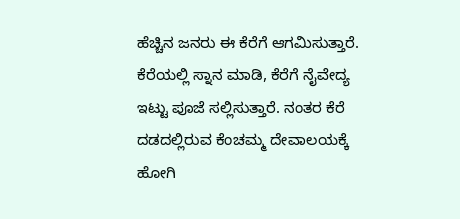ಹೆಚ್ಚಿನ ಜನರು ಈ ಕೆರೆಗೆ ಆಗಮಿಸುತ್ತಾರೆ. ಕೆರೆಯಲ್ಲಿ ಸ್ನಾನ ಮಾಡಿ, ಕೆರೆಗೆ ನೈವೇದ್ಯ ಇಟ್ಟು ಪೂಜೆ ಸಲ್ಲಿಸುತ್ತಾರೆ. ನಂತರ ಕೆರೆ ದಡದಲ್ಲಿರುವ ಕೆಂಚಮ್ಮ ದೇವಾಲಯಕ್ಕೆ ಹೋಗಿ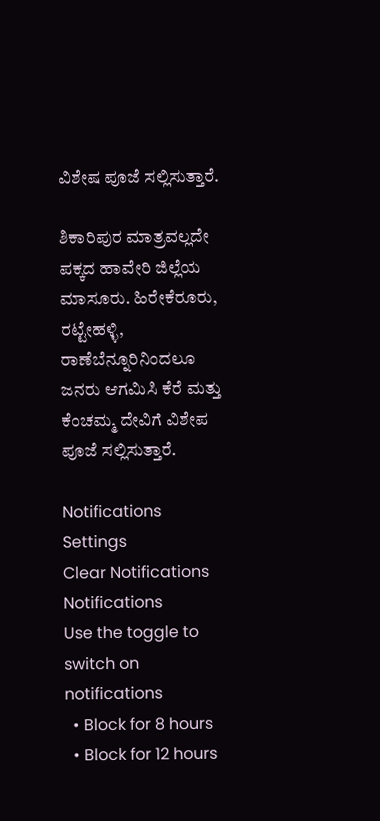ವಿಶೇಷ ಪೂಜೆ ಸಲ್ಲಿಸುತ್ತಾರೆ.

ಶಿಕಾರಿಪುರ ಮಾತ್ರವಲ್ಲದೇ ಪಕ್ಕದ ಹಾವೇರಿ ಜಿಲ್ಲೆಯ ಮಾಸೂರು. ಹಿರೇಕೆರೂರು, ರಟ್ಟೇಹಳ್ಳಿ, ರಾಣೆಬೆನ್ನೂರಿನಿಂದಲೂ ಜನರು ಆಗಮಿಸಿ ಕೆರೆ ಮತ್ತು ಕೆಂಚಮ್ಮ ದೇವಿಗೆ ವಿಶೇಪ ಪೂಜೆ ಸಲ್ಲಿಸುತ್ತಾರೆ.

Notifications
Settings
Clear Notifications
Notifications
Use the toggle to switch on notifications
  • Block for 8 hours
  • Block for 12 hours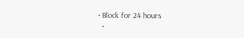• Block for 24 hours
  •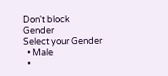Don't block
Gender
Select your Gender
  • Male
  •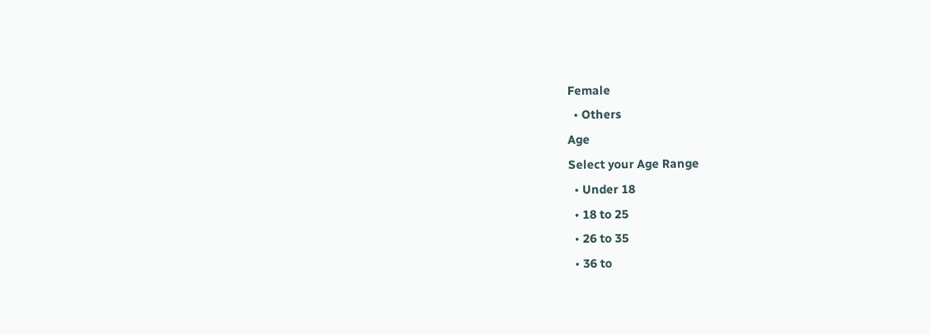Female
  • Others
Age
Select your Age Range
  • Under 18
  • 18 to 25
  • 26 to 35
  • 36 to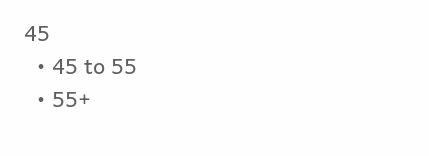45
  • 45 to 55
  • 55+